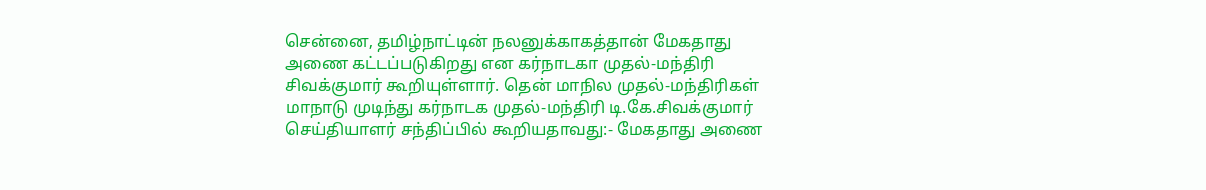சென்னை, தமிழ்நாட்டின் நலனுக்காகத்தான் மேகதாது அணை கட்டப்படுகிறது என கர்நாடகா முதல்-மந்திரி சிவக்குமார் கூறியுள்ளார். தென் மாநில முதல்-மந்திரிகள் மாநாடு முடிந்து கர்நாடக முதல்-மந்திரி டி.கே.சிவக்குமார் செய்தியாளர் சந்திப்பில் கூறியதாவது:- மேகதாது அணை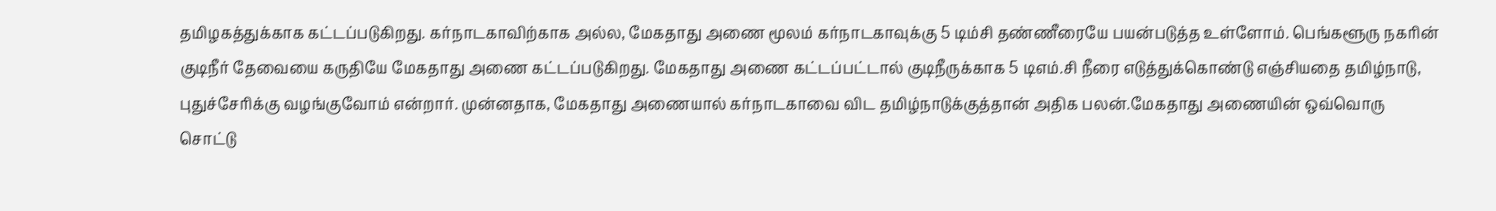தமிழகத்துக்காக கட்டப்படுகிறது. கர்நாடகாவிற்காக அல்ல, மேகதாது அணை மூலம் கர்நாடகாவுக்கு 5 டிம்சி தண்ணீரையே பயன்படுத்த உள்ளோம். பெங்களூரு நகரின் குடிநீர் தேவையை கருதியே மேகதாது அணை கட்டப்படுகிறது. மேகதாது அணை கட்டப்பட்டால் குடிநீருக்காக 5 டிஎம்.சி நீரை எடுத்துக்கொண்டு எஞ்சியதை தமிழ்நாடு, புதுச்சேரிக்கு வழங்குவோம் என்றார். முன்னதாக, மேகதாது அணையால் கர்நாடகாவை விட தமிழ்நாடுக்குத்தான் அதிக பலன்.மேகதாது அணையின் ஒவ்வொரு சொட்டு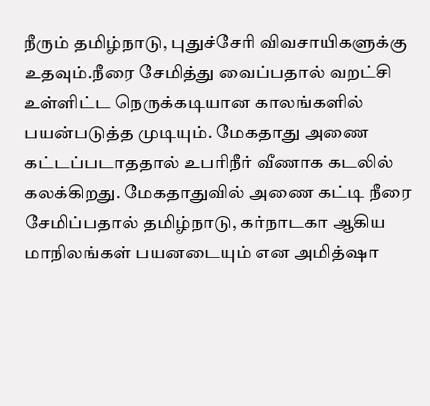நீரும் தமிழ்நாடு, புதுச்சேரி விவசாயிகளுக்கு உதவும்.நீரை சேமித்து வைப்பதால் வறட்சி உள்ளிட்ட நெருக்கடியான காலங்களில் பயன்படுத்த முடியும். மேகதாது அணை கட்டப்படாததால் உபரிநீர் வீணாக கடலில் கலக்கிறது. மேகதாதுவில் அணை கட்டி நீரை சேமிப்பதால் தமிழ்நாடு, கர்நாடகா ஆகிய மாநிலங்கள் பயனடையும் என அமித்ஷா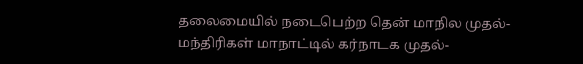தலைமையில் நடைபெற்ற தென் மாநில முதல்-மந்திரிகள் மாநாட்டில் கர்நாடக முதல்-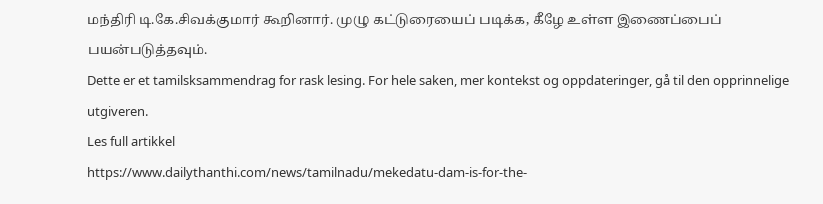மந்திரி டி.கே.சிவக்குமார் கூறினார். முழு கட்டுரையைப் படிக்க, கீழே உள்ள இணைப்பைப் பயன்படுத்தவும்.
Dette er et tamilsksammendrag for rask lesing. For hele saken, mer kontekst og oppdateringer, gå til den opprinnelige utgiveren.
Les full artikkel
https://www.dailythanthi.com/news/tamilnadu/mekedatu-dam-is-for-the-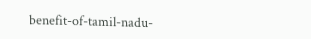benefit-of-tamil-nadu-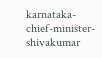karnataka-chief-minister-shivakumar